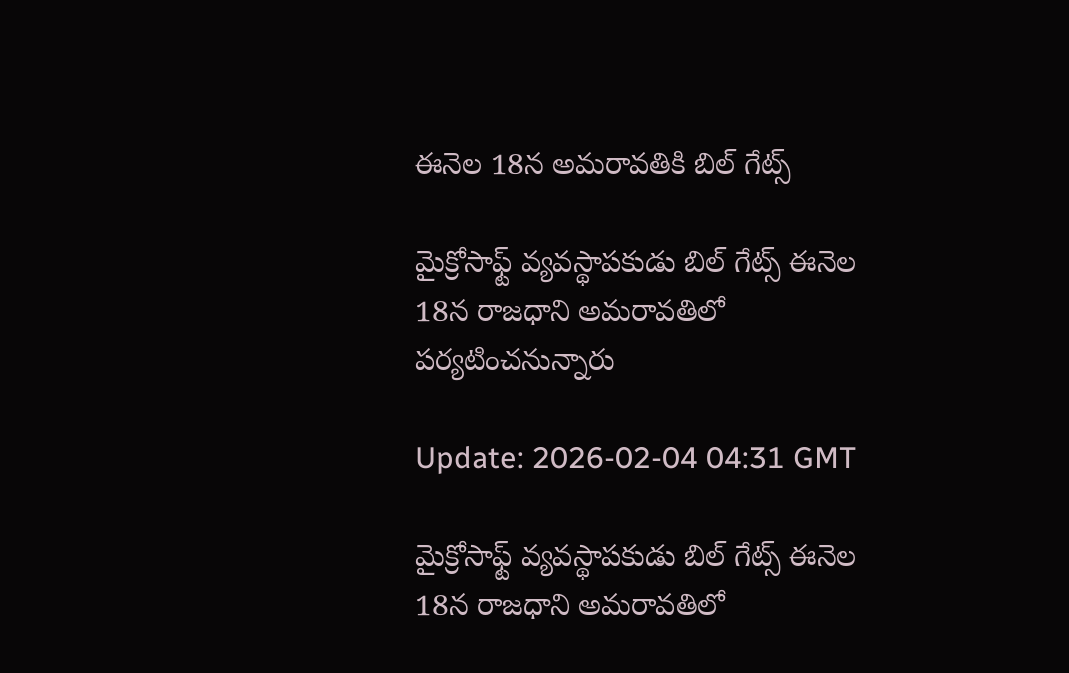ఈనెల 18న అమరావతికి బిల్ గేట్స్

మైక్రోసాఫ్ట్ వ్యవస్థాపకుడు బిల్ గేట్స్ ఈనెల 18న రాజధాని అమరావతిలో పర్యటించనున్నారు

Update: 2026-02-04 04:31 GMT

మైక్రోసాఫ్ట్ వ్యవస్థాపకుడు బిల్ గేట్స్ ఈనెల 18న రాజధాని అమరావతిలో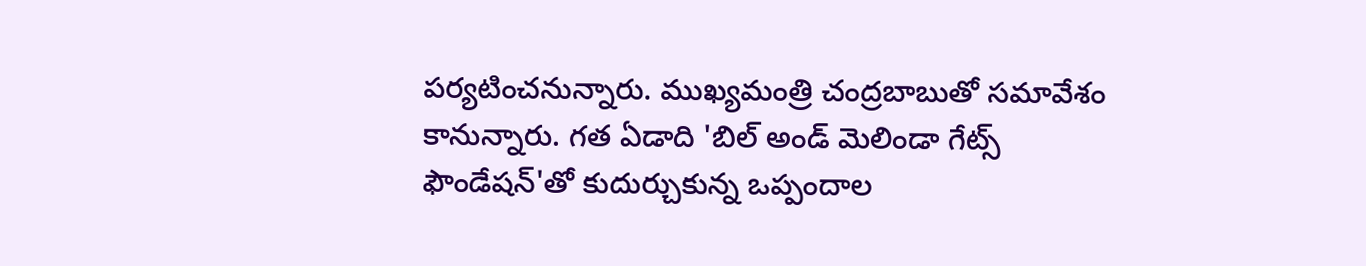పర్యటించనున్నారు. ముఖ్యమంత్రి చంద్రబాబుతో సమావేశం కానున్నారు. గత ఏడాది 'బిల్ అండ్ మెలిండా గేట్స్ ఫౌండేషన్'తో కుదుర్చుకున్న ఒప్పందాల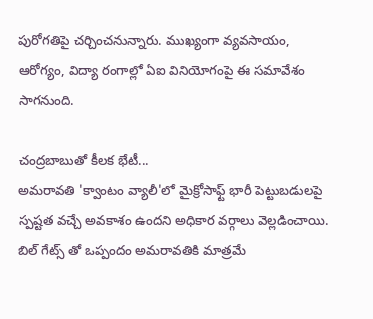పురోగతిపై చర్చించనున్నారు. ముఖ్యంగా వ్యవసాయం, ఆరోగ్యం, విద్యా రంగాల్లో ఏఐ వినియోగంపై ఈ సమావేశం సాగనుంది.

చంద్రబాబుతో కీలక భేటీ...
అమరావతి 'క్వాంటం వ్యాలీ'లో మైక్రోసాఫ్ట్ భారీ పెట్టుబడులపై స్పష్టత వచ్చే అవకాశం ఉందని అధికార వర్గాలు వెల్లడించాయి. బిల్ గేట్స్ తో ఒప్పందం అమరావతికి మాత్రమే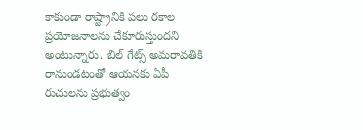కాకుండా రాష్ట్రానికి పలు రకాల ప్రయోజనాలను చేకూరుస్తుందని అంటున్నారు. బిల్ గేట్స్ అమరావతికి రానుండటంతో ఆయనకు ఏపీ రుచులను ప్రభుత్వం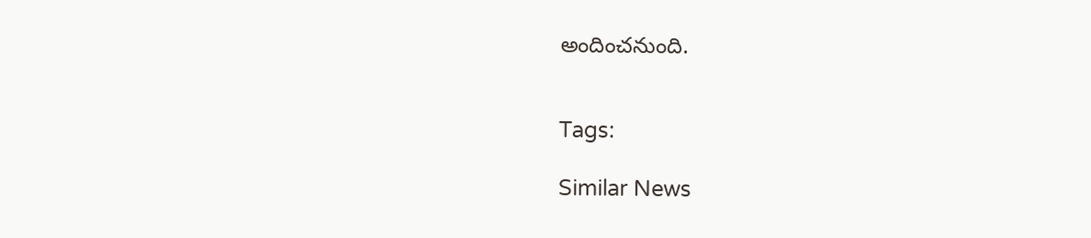అందించనుంది.


Tags:

Similar News